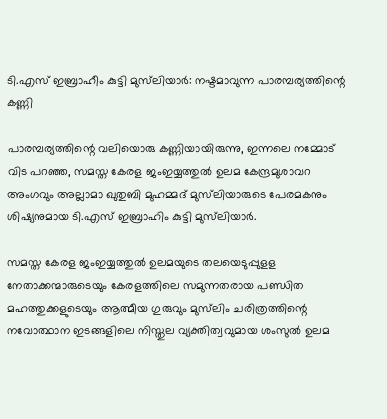ടി.എസ് ഇബ്രാഹീം കുട്ടി മുസ്‌ലിയാര്‍: നഷ്ടമാവുന്ന പാരമ്പര്യത്തിന്റെ കണ്ണി

പാരമ്പര്യത്തിന്റെ വലിയൊരു കണ്ണിയായിരുന്നു, ഇന്നലെ നമ്മോട് വിട പറഞ്ഞ, സമസ്ത കേരള ജംഇയ്യത്തുല്‍ ഉലമ കേന്ദ്രമുശാവറ അംഗവും അല്ലാമാ ഖുതുബി മുഹമ്മദ് മുസ്‍ലിയാരുടെ പേരമകനും ശിഷ്യനുമായ ടി.എസ് ഇബ്രാഹിം കുട്ടി മുസ്‍ലിയാര്‍.

സമസ്ത കേരള ജംഇയ്യത്തുല്‍ ഉലമയുടെ തലയെടുപ്പുളള നേതാക്കന്മാരുടെയും കേരളത്തിലെ സമുന്നതരായ പണ്ഡിത മഹത്തുക്കളുടെയും ആത്മീയ ഗുരുവും മുസ്‍ലിം ചരിത്രത്തിന്റെ നവോത്ഥാന ഇടങ്ങളിലെ നിസ്തുല വ്യക്തിത്വവുമായ ശംസുല്‍ ഉലമ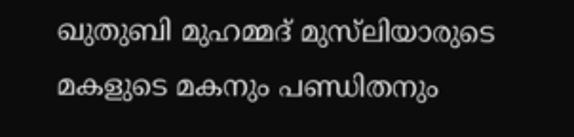ഖുതുബി മുഹമ്മദ് മുസ്‍ലിയാരുടെ മകളുടെ മകനും പണ്ഡിതനും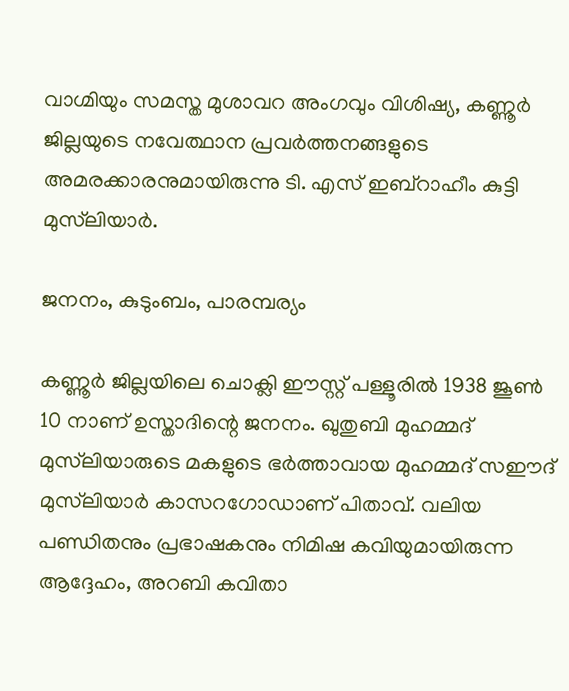വാഗ്മിയും സമസ്ത മുശാവറ അംഗവും വിശിഷ്യ, കണ്ണൂര്‍ ജില്ലയുടെ നവേത്ഥാന പ്രവര്‍ത്തനങ്ങളുടെ അമരക്കാരനുമായിരുന്നു ടി. എസ് ഇബ്‌റാഹീം കുട്ടി മുസ്‍ലിയാര്‍.

ജനനം, കുടുംബം, പാരമ്പര്യം

കണ്ണൂര്‍ ജില്ലയിലെ ചൊക്ലി ഈസ്റ്റ് പള്ളൂരില്‍ 1938 ജൂണ്‍ 10 നാണ് ഉസ്താദിന്റെ ജനനം. ഖുതുബി മുഹമ്മദ് മുസ്‍ലിയാരുടെ മകളുടെ ഭര്‍ത്താവായ മുഹമ്മദ് സഈദ് മുസ്‍ലിയാര്‍ കാസറഗോഡാണ് പിതാവ്. വലിയ പണ്ഡിതനും പ്രഭാഷകനും നിമിഷ കവിയുമായിരുന്ന ആദ്ദേഹം, അറബി കവിതാ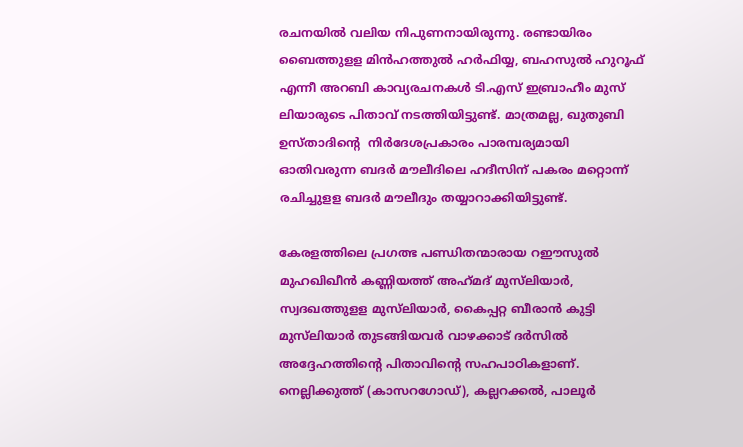രചനയില്‍ വലിയ നിപുണനായിരുന്നു. രണ്ടായിരം ബൈത്തുളള മിന്‍ഹത്തുല്‍ ഹര്‍ഫിയ്യ, ബഹസുല്‍ ഹുറൂഫ് എന്നീ അറബി കാവ്യരചനകള്‍ ടി.എസ് ഇബ്രാഹീം മുസ് ലിയാരുടെ പിതാവ് നടത്തിയിട്ടുണ്ട്. മാത്രമല്ല, ഖുതുബി ഉസ്താദിന്റെ  നിര്‍ദേശപ്രകാരം പാരമ്പര്യമായി ഓതിവരുന്ന ബദര്‍ മൗലീദിലെ ഹദീസിന് പകരം മറ്റൊന്ന് രചിച്ചുളള ബദര്‍ മൗലീദും തയ്യാറാക്കിയിട്ടുണ്ട്.

കേരളത്തിലെ പ്രഗത്ഭ പണ്ഡിതന്മാരായ റഈസുല്‍ മുഹഖിഖീന്‍ കണ്ണിയത്ത് അഹ്‌മദ് മുസ്‍ലിയാര്‍, സ്വദഖത്തുളള മുസ്‍ലിയാര്‍, കൈപ്പറ്റ ബീരാന്‍ കുട്ടി മുസ്‍ലിയാര്‍ തുടങ്ങിയവര്‍ വാഴക്കാട് ദര്‍സില്‍ അദ്ദേഹത്തിന്റെ പിതാവിന്റെ സഹപാഠികളാണ്. നെല്ലിക്കുത്ത് (കാസറഗോഡ്), കല്ലറക്കല്‍, പാലൂര്‍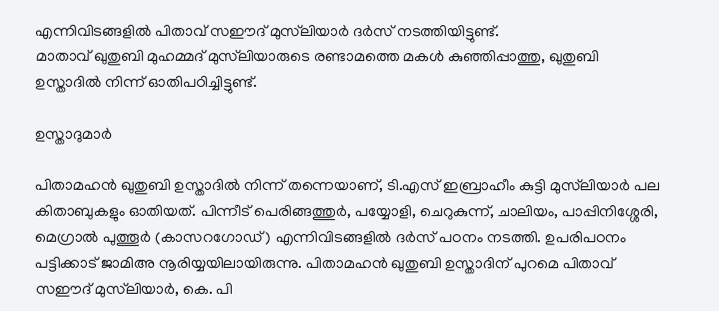എന്നിവിടങ്ങളില്‍ പിതാവ് സഈദ് മുസ്‍ലിയാര്‍ ദര്‍സ് നടത്തിയിട്ടുണ്ട്.
മാതാവ് ഖുതുബി മുഹമ്മദ് മുസ്‍ലിയാരുടെ രണ്ടാമത്തെ മകള്‍ കുഞ്ഞിപ്പാത്തു, ഖുതുബി ഉസ്താദില്‍ നിന്ന് ഓതിപഠിച്ചിട്ടുണ്ട്.

ഉസ്താദുമാര്‍

പിതാമഹന്‍ ഖുതുബി ഉസ്താദില്‍ നിന്ന് തന്നെയാണ്, ടി.എസ് ഇബ്രാഹീം കുട്ടി മുസ്‌ലിയാര്‍ പല  കിതാബുകളും ഓതിയത്. പിന്നീട് പെരിങ്ങത്തുര്‍, പയ്യോളി, ചെറുകുന്ന്, ചാലിയം, പാപ്പിനിശ്ശേരി, മെഗ്രാല്‍ പുത്തൂര്‍ (കാസറഗോഡ്) എന്നിവിടങ്ങളില്‍ ദര്‍സ് പഠനം നടത്തി. ഉപരിപഠനം പട്ടിക്കാട് ജാമിഅ നൂരിയ്യയിലായിരുന്നു. പിതാമഹന്‍ ഖുതുബി ഉസ്താദിന് പുറമെ പിതാവ് സഈദ് മുസ്‍ലിയാര്‍, കെ. പി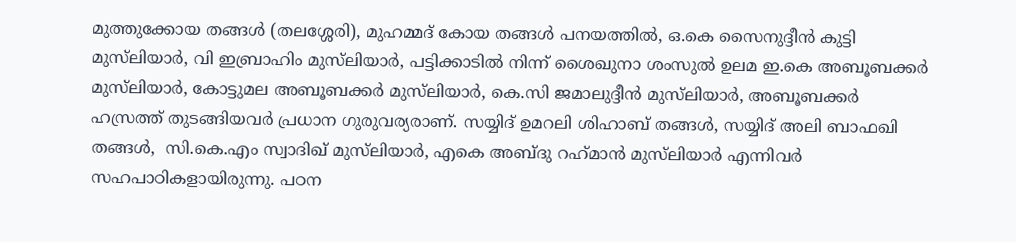മുത്തുക്കോയ തങ്ങള്‍ (തലശ്ശേരി), മുഹമ്മദ് കോയ തങ്ങള്‍ പനയത്തില്‍, ഒ.കെ സൈനുദ്ദീന്‍ കുട്ടി മുസ്‍ലിയാര്‍, വി ഇബ്രാഹിം മുസ്‍ലിയാര്‍, പട്ടിക്കാടില്‍ നിന്ന് ശൈഖുനാ ശംസുല്‍ ഉലമ ഇ.കെ അബൂബക്കര്‍ മുസ്‍ലിയാര്‍, കോട്ടുമല അബൂബക്കര്‍ മുസ്‍ലിയാര്‍, കെ.സി ജമാലുദ്ദീന്‍ മുസ്‍ലിയാര്‍, അബൂബക്കര്‍ ഹസ്രത്ത് തുടങ്ങിയവര്‍ പ്രധാന ഗുരുവര്യരാണ്. സയ്യിദ് ഉമറലി ശിഹാബ് തങ്ങള്‍, സയ്യിദ് അലി ബാഫഖി തങ്ങള്‍,  സി.കെ.എം സ്വാദിഖ് മുസ്‌ലിയാര്‍, എകെ അബ്ദു റഹ്‌മാന്‍ മുസ്‌ലിയാര്‍ എന്നിവര്‍ സഹപാഠികളായിരുന്നു. പഠന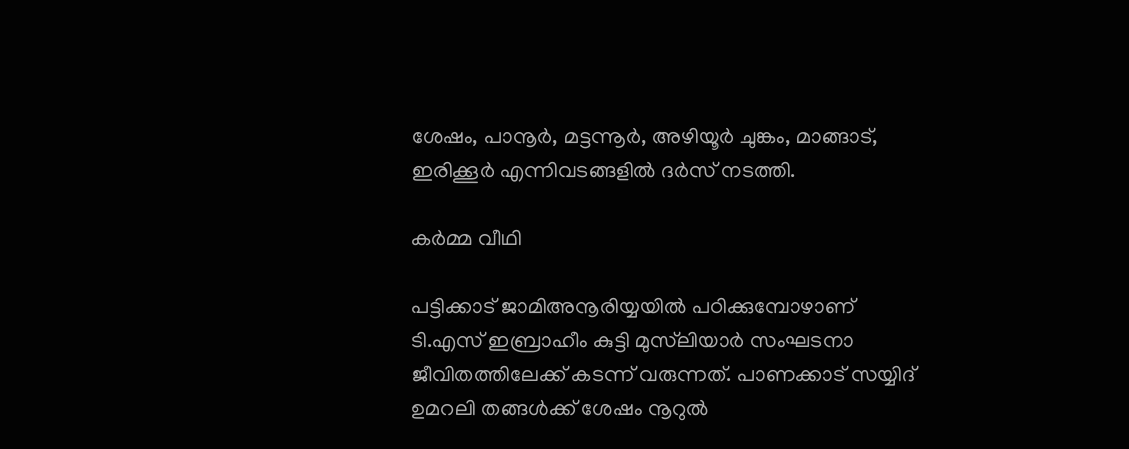ശേഷം, പാനൂര്‍, മട്ടന്നൂര്‍, അഴിയൂര്‍ ചുങ്കം, മാങ്ങാട്, ഇരിക്കൂര്‍ എന്നിവടങ്ങളില്‍ ദര്‍സ് നടത്തി.

കര്‍മ്മ വീഥി

പട്ടിക്കാട് ജാമിഅനൂരിയ്യയില്‍ പഠിക്കുമ്പോഴാണ് ടി.എസ് ഇബ്രാഹീം കുട്ടി മുസ്‌ലിയാര്‍ സംഘടനാ ജീവിതത്തിലേക്ക് കടന്ന് വരുന്നത്. പാണക്കാട് സയ്യിദ് ഉമറലി തങ്ങള്‍ക്ക് ശേഷം നൂറുല്‍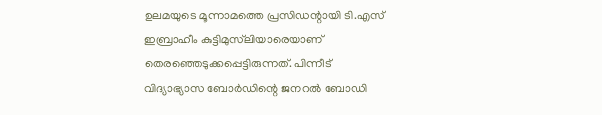ഉലമയുടെ മൂന്നാമത്തെ പ്രസിഡന്റായി ടി.എസ് ഇബ്രാഹീം കുട്ടിമുസ്‌ലിയാരെയാണ് തെരഞ്ഞെടുക്കപ്പെട്ടിരുന്നത്. പിന്നീട് വിദ്യാഭ്യാസ ബോര്‍ഡിന്റെ ജനറല്‍ ബോഡി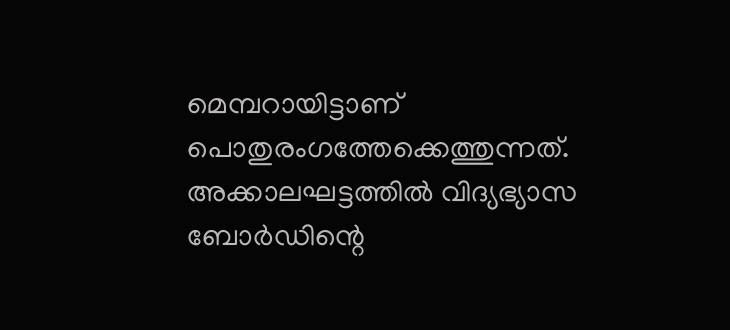മെമ്പറായിട്ടാണ് പൊതുരംഗത്തേക്കെത്തുന്നത്. അക്കാലഘട്ടത്തില്‍ വിദ്യഭ്യാസ ബോര്‍ഡിന്റെ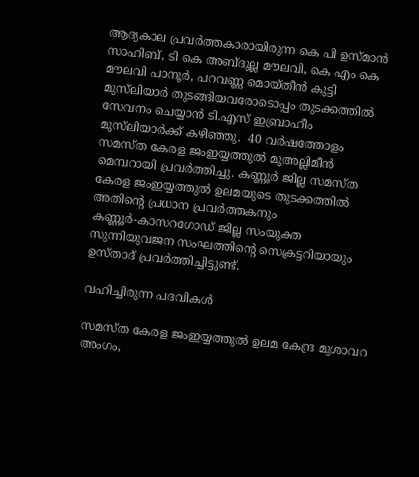ആദ്യകാല പ്രവര്‍ത്തകാരായിരുന്ന കെ പി ഉസ്മാന്‍ സാഹിബ്, ടി കെ അബ്ദുല്ല മൗലവി, കെ എം കെ മൗലവി പാനൂര്‍, പറവണ്ണ മൊയ്തീന്‍ കുട്ടി മുസ്‍ലിയാര്‍ തുടങ്ങിയവരോടൊപ്പം തുടക്കത്തില്‍ സേവനം ചെയ്യാന്‍ ടി.എസ് ഇബ്രാഹീം മുസ്‌ലിയാര്‍ക്ക് കഴിഞ്ഞു.  40 വര്‍ഷത്തോളം സമസ്ത കേരള ജംഇയ്യത്തുല്‍ മുഅല്ലിമീന്‍ മെമ്പറായി പ്രവര്‍ത്തിച്ചു. കണ്ണൂര്‍ ജില്ല സമസ്ത കേരള ജംഇയ്യത്തുല്‍ ഉലമയുടെ തുടക്കത്തില്‍ അതിന്റെ പ്രധാന പ്രവര്‍ത്തകനും കണ്ണൂര്‍-കാസറഗോഡ് ജില്ല സംയുക്ത സുന്നിയുവജന സംഘത്തിന്റെ സെക്രട്ടറിയായും ഉസ്താദ് പ്രവര്‍ത്തിച്ചിട്ടുണ്ട്.

വഹിച്ചിരുന്ന പദവികള്‍

സമസ്ത കേരള ജംഇയ്യത്തുല്‍ ഉലമ കേന്ദ്ര മുശാവറ അംഗം,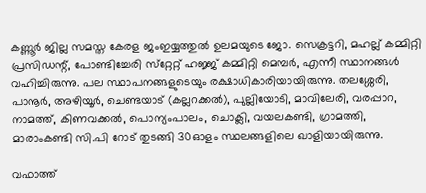കണ്ണൂര്‍ ജില്ല സമസ്ത കേരള ജംഇയ്യത്തുല്‍ ഉലമയുടെ ജോ. സെക്രട്ടറി, മഹല്ല് കമ്മിറ്റി പ്രസിഡന്റ്, പോണ്ടിച്ചേരി സ്‌റ്റേറ്റ് ഹജ്ജ് കമ്മിറ്റി മെമ്പര്‍, എന്നീ സ്ഥാനങ്ങള്‍ വഹിച്ചിരുന്നു. പല സ്ഥാപനങ്ങളുടെയും രക്ഷാധികാരിയായിരുന്നു. തലശ്ശേരി, പാനൂര്‍, അഴിയൂര്‍, ചെണ്ടയാട് (കല്ലറക്കല്‍), പുല്ലിയോടി, മാവിലേരി, വരപ്പാറ, നാമത്ത്, കിണവക്കല്‍, പൊന്യംപാലം, ചൊക്ലി, വയലകണ്ടി, ഗ്രാമത്തി, മാരാംകണ്ടി സി.പി റോട് തുടങ്ങി 30ഓളം സ്ഥലങ്ങളിലെ ഖാളിയായിരുന്നു.

വഫാത്ത്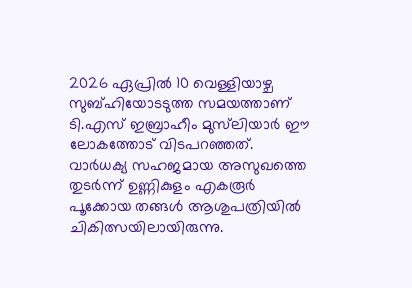2026 ഏപ്രില്‍ 10 വെള്ളിയാഴ്ച സുബ്ഹിയോടടുത്ത സമയത്താണ് ടി.എസ് ഇബ്രാഹീം മുസ്‌ലിയാര്‍ ഈ ലോകത്തോട് വിടപറഞ്ഞത്. വാര്‍ധക്യ സഹജമായ അസുഖത്തെ തുടര്‍ന്ന് ഉണ്ണികുളം എകരൂര്‍ പൂക്കോയ തങ്ങള്‍ ആശുപത്രിയില്‍ ചികിത്സയിലായിരുന്നു.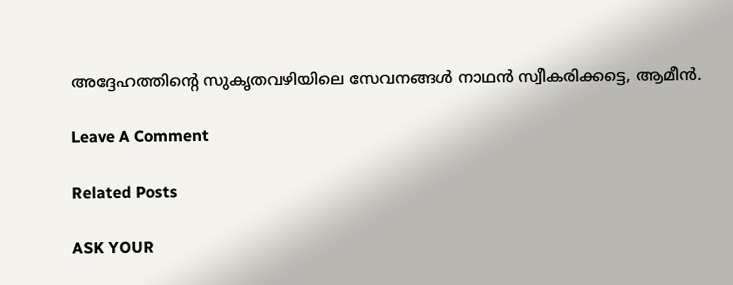അദ്ദേഹത്തിന്റെ സുകൃതവഴിയിലെ സേവനങ്ങള്‍ നാഥന്‍ സ്വീകരിക്കട്ടെ, ആമീന്‍.

Leave A Comment

Related Posts

ASK YOUR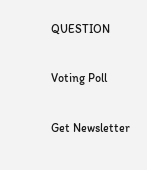QUESTION

Voting Poll

Get Newsletter